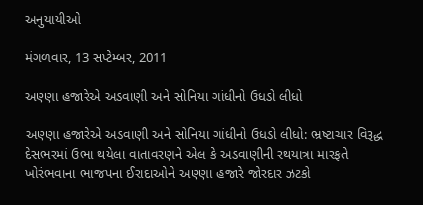અનુયાયીઓ

મંગળવાર, 13 સપ્ટેમ્બર, 2011

અણ્ણા હજારેએ અડવાણી અને સોનિયા ગાંધીનો ઉધડો લીધો

અણ્ણા હજારેએ અડવાણી અને સોનિયા ગાંધીનો ઉધડો લીધો: ભ્રષ્ટાચાર વિરૂદ્ધ દેસભરમાં ઉભા થયેલા વાતાવરણને એલ કે અડવાણીની રથયાત્રા મારફતે ખોરંભવાના ભાજપના ઈરાદાઓને અણ્ણા હજારે જોરદાર ઝટકો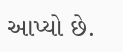આપ્યો છે.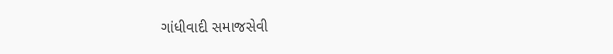ગાંધીવાદી સમાજસેવી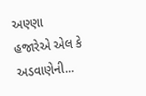અણ્ણા હજારેએ એલ કે અડવાણેની...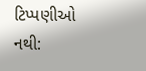ટિપ્પણીઓ નથી: